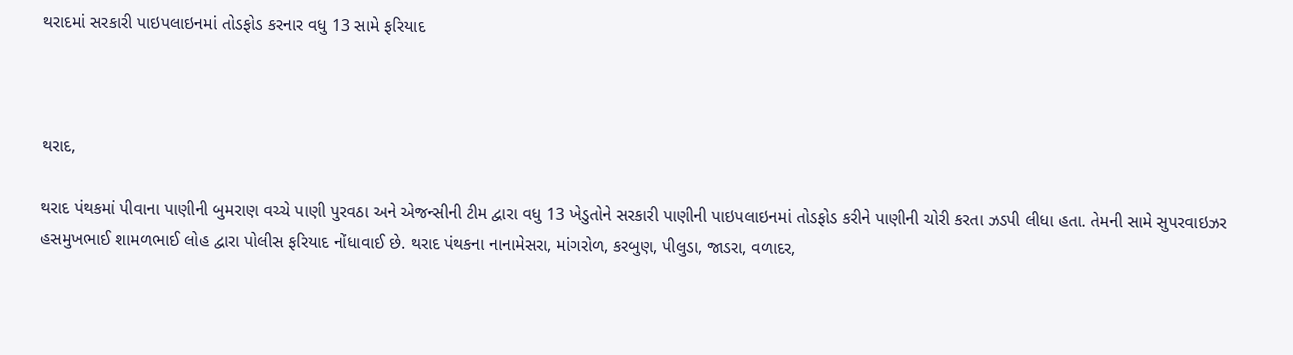થરાદમાં સરકારી પાઇપલાઇનમાં તોડફોડ કરનાર વધુ 13 સામે ફરિયાદ



થરાદ,

થરાદ પંથકમાં પીવાના પાણીની બુમરાણ વચ્ચે પાણી પુરવઠા અને એજન્સીની ટીમ દ્વારા વધુ 13 ખેડુતોને સરકારી પાણીની પાઇપલાઇનમાં તોડફોડ કરીને પાણીની ચોરી કરતા ઝડપી લીધા હતા. તેમની સામે સુપરવાઇઝર હસમુખભાઈ શામળભાઈ લોહ દ્વારા પોલીસ ફરિયાદ નોંધાવાઈ છે. થરાદ પંથકના નાનામેસરા, માંગરોળ, કરબુણ, પીલુડા, જાડરા, વળાદર,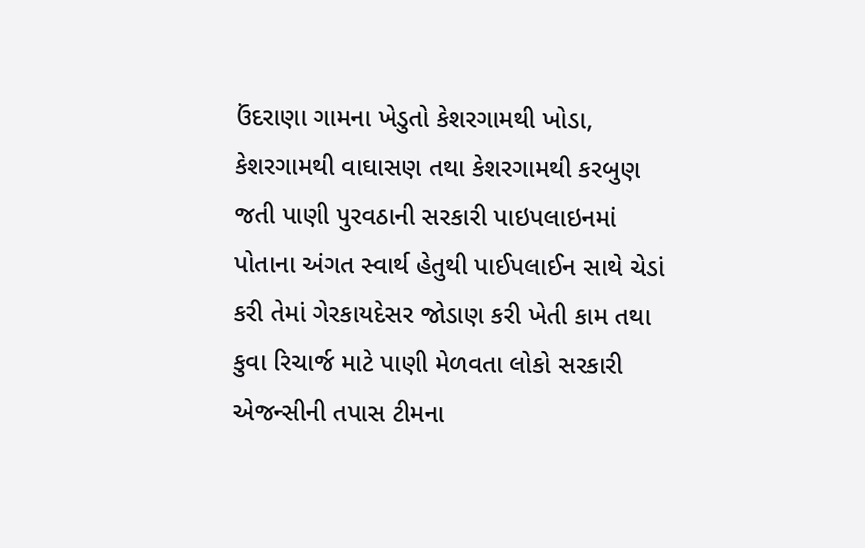ઉંદરાણા ગામના ખેડુતો કેશરગામથી ખોડા, કેશરગામથી વાઘાસણ તથા કેશરગામથી કરબુણ જતી પાણી પુરવઠાની સરકારી પાઇપલાઇનમાં પોતાના અંગત સ્વાર્થ હેતુથી પાઈપલાઈન સાથે ચેડાં કરી તેમાં ગેરકાયદેસર જોડાણ કરી ખેતી કામ તથા કુવા રિચાર્જ માટે પાણી મેળવતા લોકો સરકારી એજન્સીની તપાસ ટીમના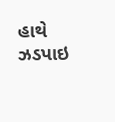હાથે ઝડપાઇ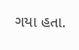ગયા હતા.